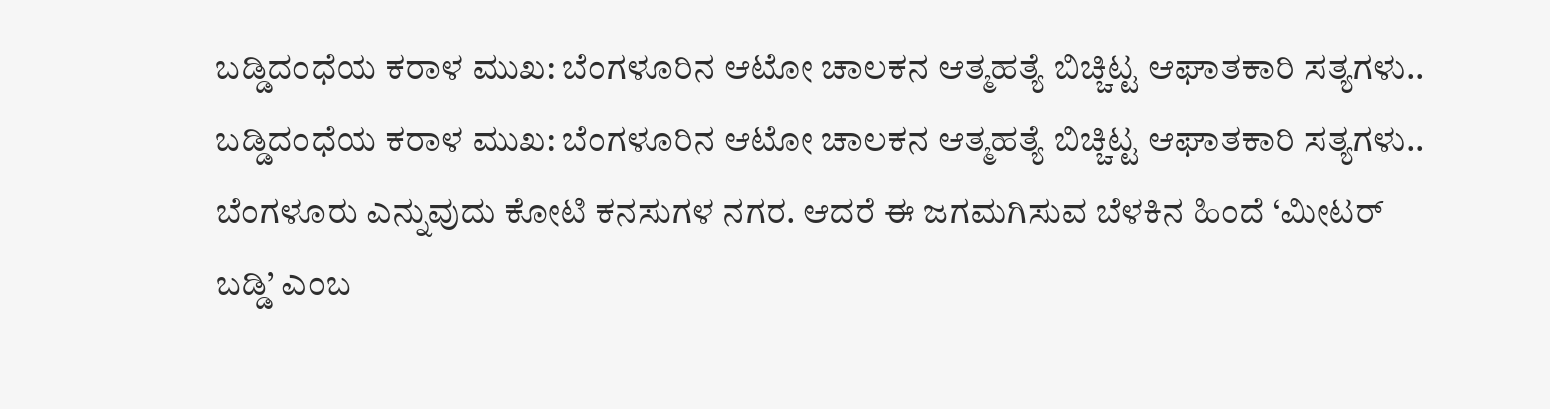ಬಡ್ಡಿದಂಧೆಯ ಕರಾಳ ಮುಖ: ಬೆಂಗಳೂರಿನ ಆಟೋ ಚಾಲಕನ ಆತ್ಮಹತ್ಯೆ ಬಿಚ್ಚಿಟ್ಟ ಆಘಾತಕಾರಿ ಸತ್ಯಗಳು..
ಬಡ್ಡಿದಂಧೆಯ ಕರಾಳ ಮುಖ: ಬೆಂಗಳೂರಿನ ಆಟೋ ಚಾಲಕನ ಆತ್ಮಹತ್ಯೆ ಬಿಚ್ಚಿಟ್ಟ ಆಘಾತಕಾರಿ ಸತ್ಯಗಳು.. ಬೆಂಗಳೂರು ಎನ್ನುವುದು ಕೋಟಿ ಕನಸುಗಳ ನಗರ. ಆದರೆ ಈ ಜಗಮಗಿಸುವ ಬೆಳಕಿನ ಹಿಂದೆ ‘ಮೀಟರ್ ಬಡ್ಡಿ’ ಎಂಬ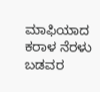ಮಾಫಿಯಾದ ಕರಾಳ ನೆರಳು ಬಡವರ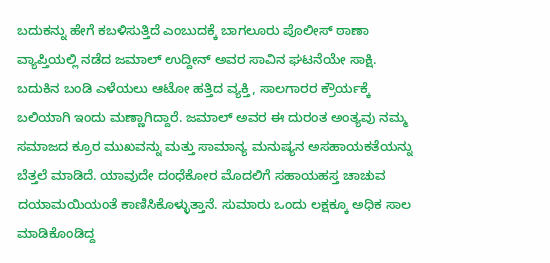ಬದುಕನ್ನು ಹೇಗೆ ಕಬಳಿಸುತ್ತಿದೆ ಎಂಬುದಕ್ಕೆ ಬಾಗಲೂರು ಪೊಲೀಸ್ ಠಾಣಾ ವ್ಯಾಪ್ತಿಯಲ್ಲಿ ನಡೆದ ಜಮಾಲ್ ಉದ್ದೀನ್ ಅವರ ಸಾವಿನ ಘಟನೆಯೇ ಸಾಕ್ಷಿ. ಬದುಕಿನ ಬಂಡಿ ಎಳೆಯಲು ಆಟೋ ಹತ್ತಿದ ವ್ಯಕ್ತಿ, ಸಾಲಗಾರರ ಕ್ರೌರ್ಯಕ್ಕೆ ಬಲಿಯಾಗಿ ಇಂದು ಮಣ್ಣಾಗಿದ್ದಾರೆ. ಜಮಾಲ್ ಅವರ ಈ ದುರಂತ ಅಂತ್ಯವು ನಮ್ಮ ಸಮಾಜದ ಕ್ರೂರ ಮುಖವನ್ನು ಮತ್ತು ಸಾಮಾನ್ಯ ಮನುಷ್ಯನ ಅಸಹಾಯಕತೆಯನ್ನು ಬೆತ್ತಲೆ ಮಾಡಿದೆ. ಯಾವುದೇ ದಂಧೆಕೋರ ಮೊದಲಿಗೆ ಸಹಾಯಹಸ್ತ ಚಾಚುವ ದಯಾಮಯಿಯಂತೆ ಕಾಣಿಸಿಕೊಳ್ಳುತ್ತಾನೆ. ಸುಮಾರು ಒಂದು ಲಕ್ಷಕ್ಕೂ ಅಧಿಕ ಸಾಲ ಮಾಡಿಕೊಂಡಿದ್ದ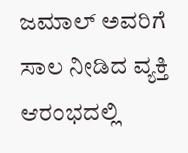ಜಮಾಲ್ ಅವರಿಗೆ ಸಾಲ ನೀಡಿದ ವ್ಯಕ್ತಿ ಆರಂಭದಲ್ಲಿ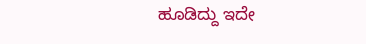ಹೂಡಿದ್ದು ಇದೇ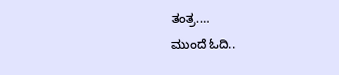ತಂತ್ರ.…
ಮುಂದೆ ಓದಿ..